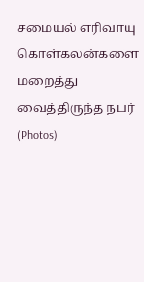சமையல் எரிவாயு கொள்கலன்களை மறைத்து வைத்திருந்த நபர் (Photos)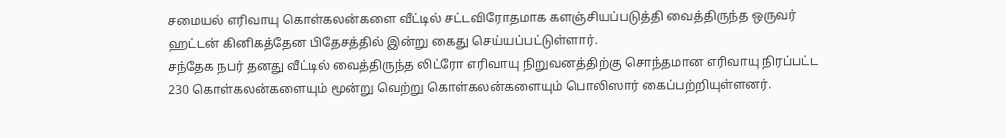சமையல் எரிவாயு கொள்கலன்களை வீட்டில் சட்டவிரோதமாக களஞ்சியப்படுத்தி வைத்திருந்த ஒருவர் ஹட்டன் கினிகத்தேன பிதேசத்தில் இன்று கைது செய்யப்பட்டுள்ளார்.
சந்தேக நபர் தனது வீட்டில் வைத்திருந்த லிட்ரோ எரிவாயு நிறுவனத்திற்கு சொந்தமான எரிவாயு நிரப்பட்ட 230 கொள்கலன்களையும் மூன்று வெற்று கொள்கலன்களையும் பொலிஸார் கைப்பற்றியுள்ளனர்.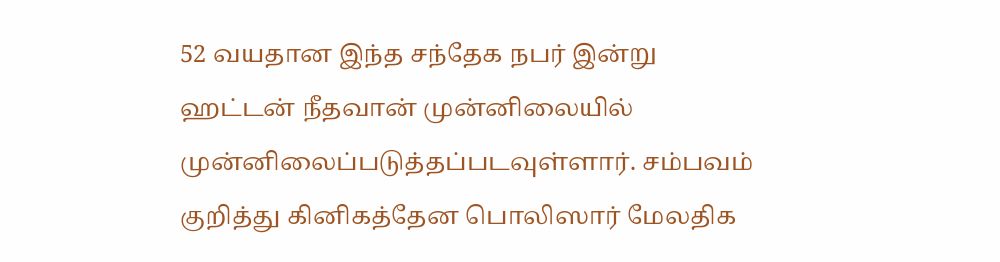52 வயதான இந்த சந்தேக நபர் இன்று ஹட்டன் நீதவான் முன்னிலையில் முன்னிலைப்படுத்தப்படவுள்ளார். சம்பவம் குறித்து கினிகத்தேன பொலிஸார் மேலதிக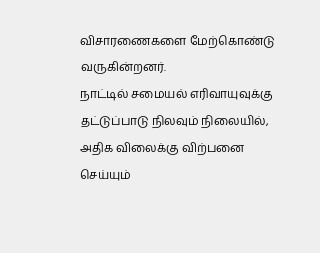விசாரணைகளை மேற்கொண்டு வருகின்றனர்.
நாட்டில் சமையல் எரிவாயுவுக்கு தட்டுப்பாடு நிலவும் நிலையில், அதிக விலைக்கு விற்பனை செய்யும்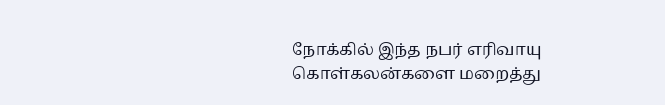நோக்கில் இந்த நபர் எரிவாயு கொள்கலன்களை மறைத்து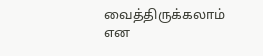வைத்திருக்கலாம் என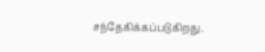சந்தேகிக்கப்படுகிறது.